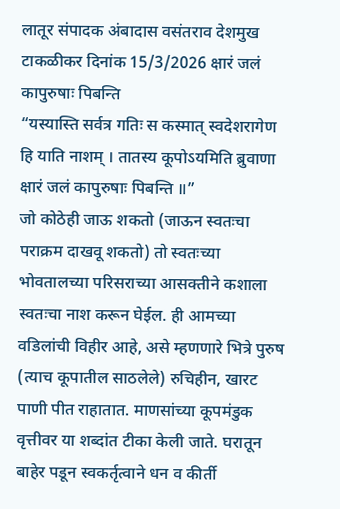लातूर संपादक अंबादास वसंतराव देशमुख टाकळीकर दिनांक 15/3/2026 क्षारं जलं कापुरुषाः पिबन्ति
“यस्यास्ति सर्वत्र गतिः स कस्मात् स्वदेशरागेण हि याति नाशम् । तातस्य कूपोऽयमिति ब्रुवाणा क्षारं जलं कापुरुषाः पिबन्ति ॥”
जो कोठेही जाऊ शकतो (जाऊन स्वतःचा पराक्रम दाखवू शकतो) तो स्वतःच्या भोवतालच्या परिसराच्या आसक्तीने कशाला स्वतःचा नाश करून घेईल. ही आमच्या वडिलांची विहीर आहे, असे म्हणणारे भित्रे पुरुष (त्याच कूपातील साठलेले) रुचिहीन, खारट पाणी पीत राहातात. माणसांच्या कूपमंडुक वृत्तीवर या शब्दांत टीका केली जाते. घरातून बाहेर पडून स्वकर्तृत्वाने धन व कीर्ती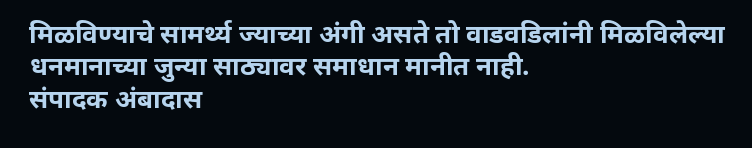मिळविण्याचे सामर्थ्य ज्याच्या अंगी असते तो वाडवडिलांनी मिळविलेल्या धनमानाच्या जुन्या साठ्यावर समाधान मानीत नाही.
संपादक अंबादास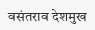वसंतराव देशमुख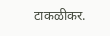टाकळीकर.